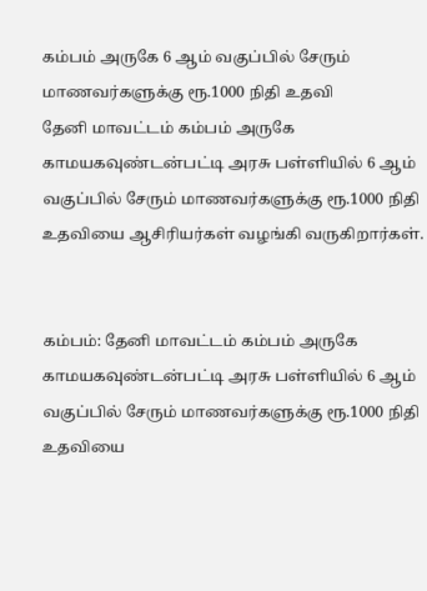கம்பம் அருகே 6 ஆம் வகுப்பில் சேரும் மாணவர்களுக்கு ரூ.1000 நிதி உதவி
தேனி மாவட்டம் கம்பம் அருகே காமயகவுண்டன்பட்டி அரசு பள்ளியில் 6 ஆம் வகுப்பில் சேரும் மாணவர்களுக்கு ரூ.1000 நிதி உதவியை ஆசிரியர்கள் வழங்கி வருகிறார்கள்.


கம்பம்: தேனி மாவட்டம் கம்பம் அருகே காமயகவுண்டன்பட்டி அரசு பள்ளியில் 6 ஆம் வகுப்பில் சேரும் மாணவர்களுக்கு ரூ.1000 நிதி உதவியை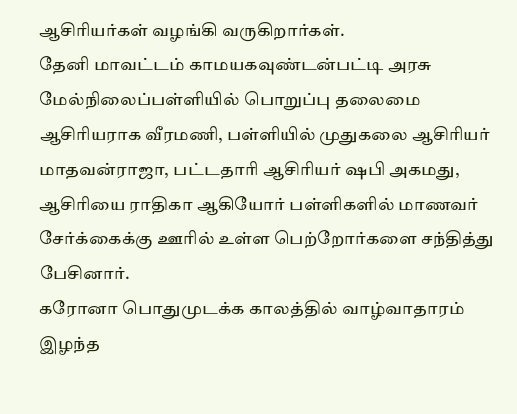ஆசிரியர்கள் வழங்கி வருகிறார்கள்.
தேனி மாவட்டம் காமயகவுண்டன்பட்டி அரசு மேல்நிலைப்பள்ளியில் பொறுப்பு தலைமை ஆசிரியராக வீரமணி, பள்ளியில் முதுகலை ஆசிரியர் மாதவன்ராஜா, பட்டதாரி ஆசிரியர் ஷபி அகமது, ஆசிரியை ராதிகா ஆகியோர் பள்ளிகளில் மாணவர் சேர்க்கைக்கு ஊரில் உள்ள பெற்றோர்களை சந்தித்து பேசினார்.
கரோனா பொதுமுடக்க காலத்தில் வாழ்வாதாரம் இழந்த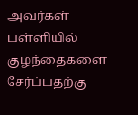அவர்கள் பள்ளியில் குழந்தைகளை சேர்ப்பதற்கு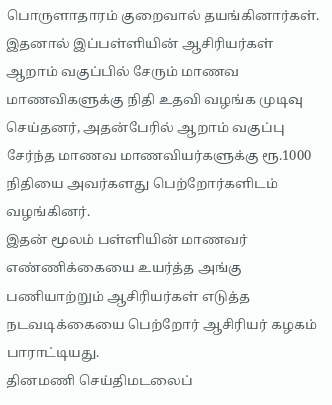பொருளாதாரம் குறைவால் தயங்கினார்கள்.
இதனால் இப்பள்ளியின் ஆசிரியர்கள் ஆறாம் வகுப்பில் சேரும் மாணவ மாணவிகளுக்கு நிதி உதவி வழங்க முடிவு செய்தனர், அதன்பேரில் ஆறாம் வகுப்பு சேர்ந்த மாணவ மாணவியர்களுக்கு ரூ.1000 நிதியை அவர்களது பெற்றோர்களிடம் வழங்கினர்.
இதன் மூலம் பள்ளியின் மாணவர் எண்ணிக்கையை உயர்த்த அங்கு பணியாற்றும் ஆசிரியர்கள் எடுத்த நடவடிக்கையை பெற்றோர் ஆசிரியர் கழகம் பாராட்டியது.
தினமணி செய்திமடலைப்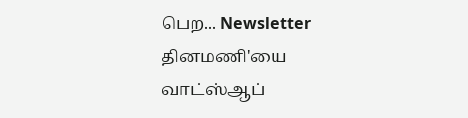பெற... Newsletter
தினமணி'யை வாட்ஸ்ஆப்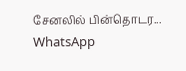சேனலில் பின்தொடர... WhatsApp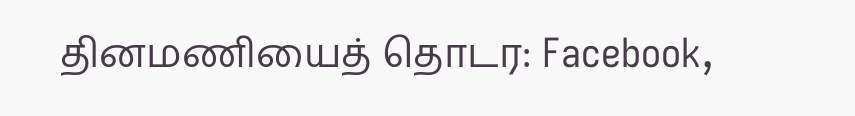தினமணியைத் தொடர: Facebook,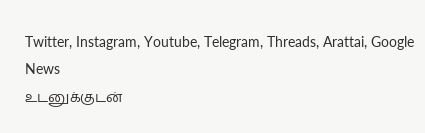Twitter, Instagram, Youtube, Telegram, Threads, Arattai, Google News
உடனுக்குடன்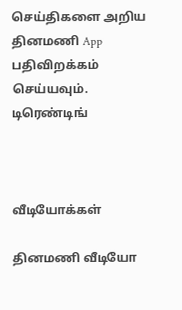செய்திகளை அறிய தினமணி App பதிவிறக்கம் செய்யவும்.
டிரெண்டிங்



வீடியோக்கள்

தினமணி வீடியோ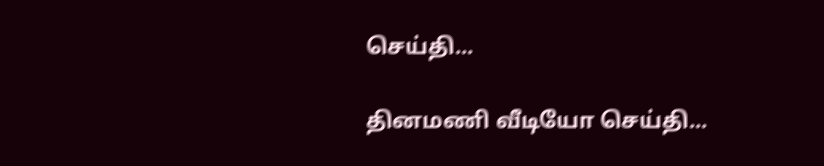செய்தி...

தினமணி வீடியோ செய்தி...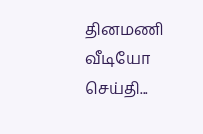தினமணி வீடியோ செய்தி...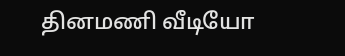தினமணி வீடியோ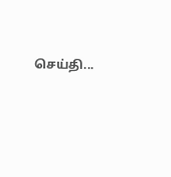செய்தி...